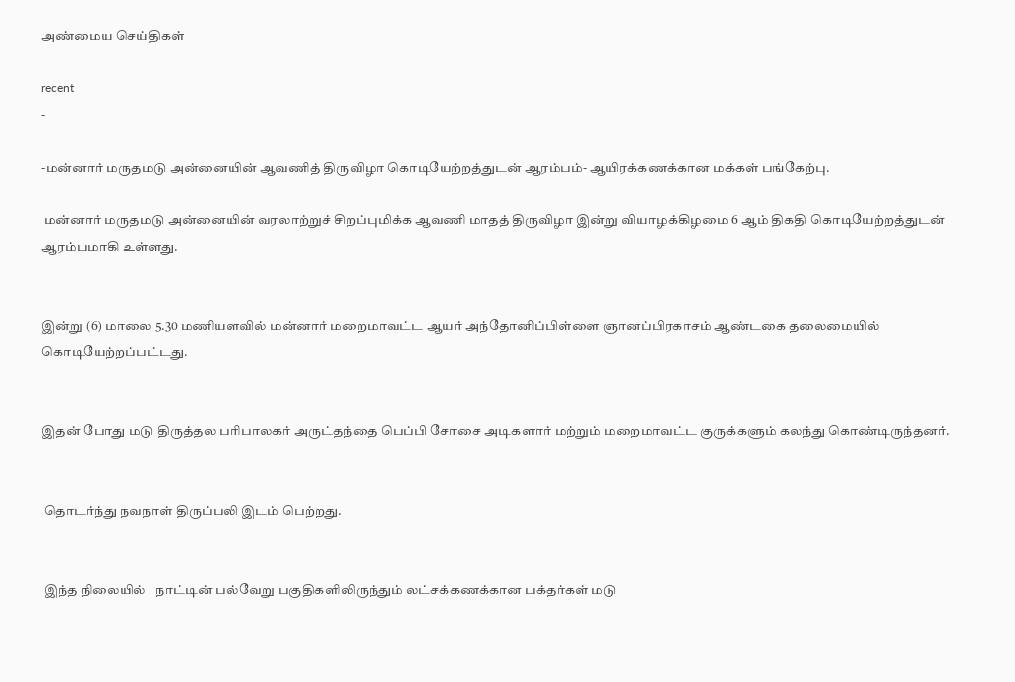அண்மைய செய்திகள்

recent
-

-மன்னார் மருதமடு அன்னையின் ஆவணித் திருவிழா கொடியேற்றத்துடன் ஆரம்பம்- ஆயிரக்கணக்கான மக்கள் பங்கேற்பு.

 மன்னார் மருதமடு அன்னையின் வரலாற்றுச் சிறப்புமிக்க ஆவணி மாதத் திருவிழா இன்று வியாழக்கிழமை 6 ஆம் திகதி கொடியேற்றத்துடன்   ஆரம்பமாகி உள்ளது.


இன்று (6) மாலை 5.30 மணியளவில் மன்னார் மறைமாவட்ட ஆயர் அந்தோனிப்பிள்ளை ஞானப்பிரகாசம் ஆண்டகை தலைமையில் கொடியேற்றப்பட்டது.


இதன் போது மடு திருத்தல பரிபாலகர் அருட்தந்தை பெப்பி சோசை அடிகளார் மற்றும் மறைமாவட்ட குருக்களும் கலந்து கொண்டிருந்தனர்.


 தொடர்ந்து நவநாள் திருப்பலி இடம் பெற்றது.


 இந்த நிலையில்   நாட்டின் பல்வேறு பகுதிகளிலிருந்தும் லட்சக்கணக்கான பக்தர்கள் மடு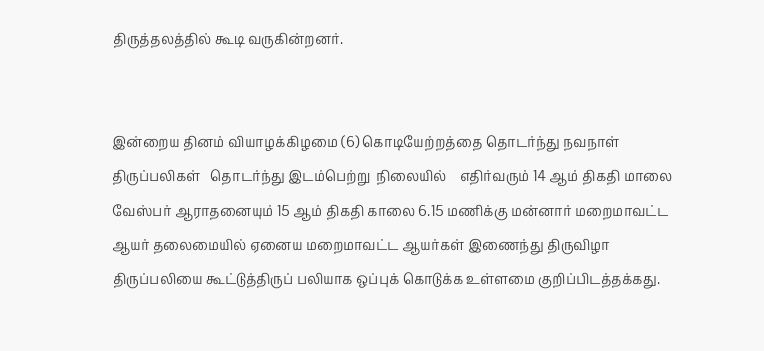திருத்தலத்தில் கூடி வருகின்றனர்.


இன்றைய தினம் வியாழக்கிழமை (6) கொடியேற்றத்தை தொடர்ந்து நவநாள் திருப்பலிகள்   தொடர்ந்து இடம்பெற்று  நிலையில்    எதிர்வரும் 14 ஆம் திகதி மாலை வேஸ்பர் ஆராதனையும் 15 ஆம் திகதி காலை 6.15 மணிக்கு மன்னார் மறைமாவட்ட ஆயர் தலைமையில் ஏனைய மறைமாவட்ட ஆயர்கள் இணைந்து திருவிழா திருப்பலியை கூட்டுத்திருப் பலியாக ஒப்புக் கொடுக்க உள்ளமை குறிப்பிடத்தக்கது.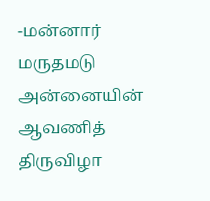-மன்னார் மருதமடு அன்னையின் ஆவணித் திருவிழா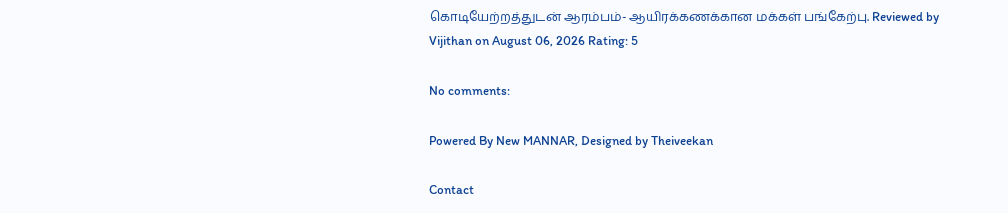கொடியேற்றத்துடன் ஆரம்பம்- ஆயிரக்கணக்கான மக்கள் பங்கேற்பு. Reviewed by Vijithan on August 06, 2026 Rating: 5

No comments:

Powered By New MANNAR, Designed by Theiveekan

Contact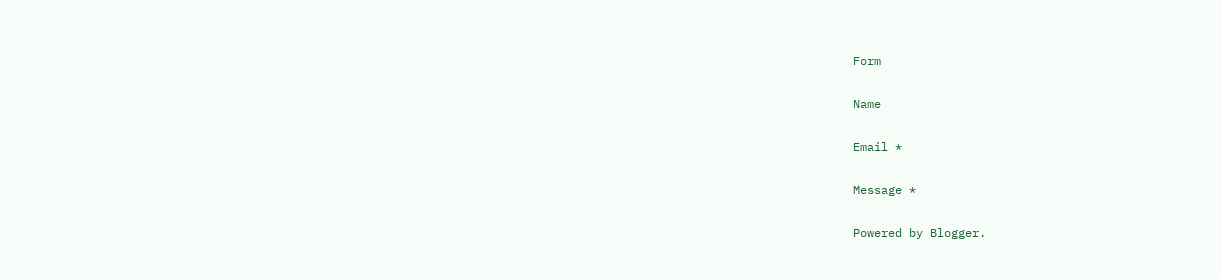Form

Name

Email *

Message *

Powered by Blogger.